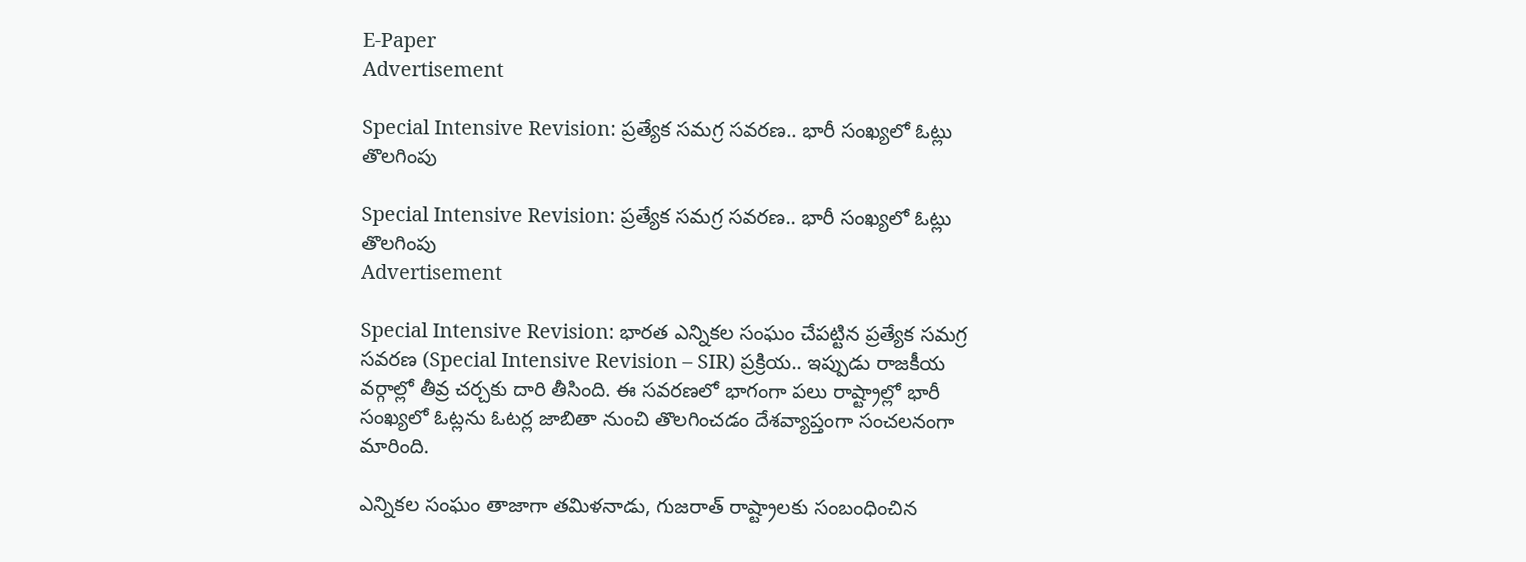E-Paper
Advertisement

Special Intensive Revision: ప్రత్యేక సమగ్ర సవరణ.. భారీ సంఖ్యలో ఓట్లు తొలగింపు

Special Intensive Revision: ప్రత్యేక సమగ్ర సవరణ.. భారీ సంఖ్యలో ఓట్లు తొలగింపు
Advertisement

Special Intensive Revision: భారత ఎన్నికల సంఘం చేపట్టిన ప్రత్యేక సమగ్ర సవరణ (Special Intensive Revision – SIR) ప్రక్రియ.. ఇప్పుడు రాజకీయ వర్గాల్లో తీవ్ర చర్చకు దారి తీసింది. ఈ సవరణలో భాగంగా పలు రాష్ట్రాల్లో భారీ సంఖ్యలో ఓట్లను ఓటర్ల జాబితా నుంచి తొలగించడం దేశవ్యాప్తంగా సంచలనంగా మారింది.

ఎన్నికల సంఘం తాజాగా తమిళనాడు, గుజరాత్ రాష్ట్రాలకు సంబంధించిన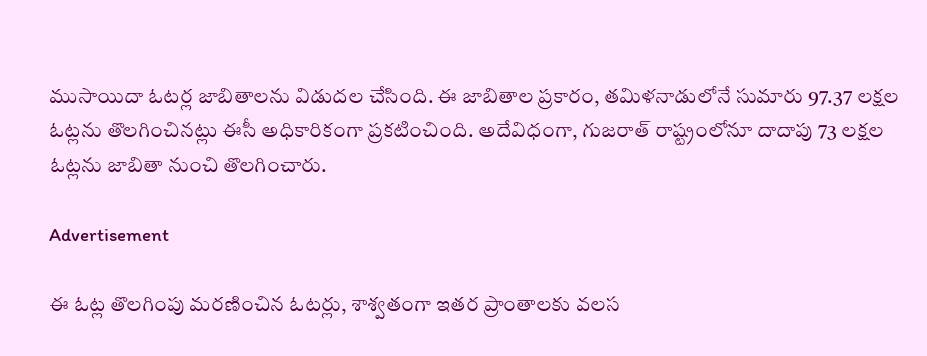ముసాయిదా ఓటర్ల జాబితాలను విడుదల చేసింది. ఈ జాబితాల ప్రకారం, తమిళనాడులోనే సుమారు 97.37 లక్షల ఓట్లను తొలగించినట్లు ఈసీ అధికారికంగా ప్రకటించింది. అదేవిధంగా, గుజరాత్ రాష్ట్రంలోనూ దాదాపు 73 లక్షల ఓట్లను జాబితా నుంచి తొలగించారు.

Advertisement

ఈ ఓట్ల తొలగింపు మరణించిన ఓటర్లు, శాశ్వతంగా ఇతర ప్రాంతాలకు వలస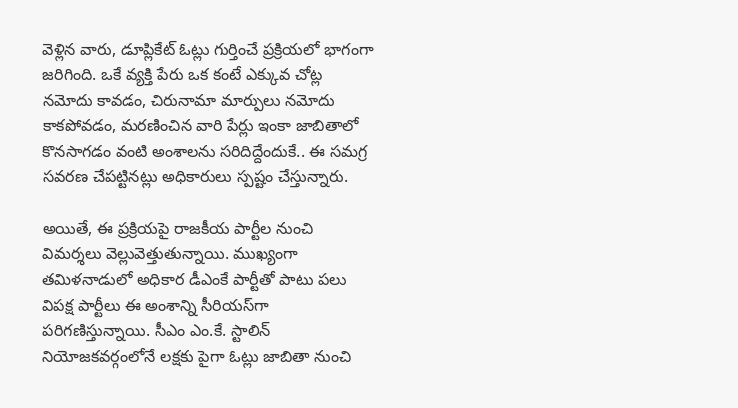వెళ్లిన వారు, డూప్లికేట్ ఓట్లు గుర్తించే ప్రక్రియలో భాగంగా జరిగింది. ఒకే వ్యక్తి పేరు ఒక కంటే ఎక్కువ చోట్ల నమోదు కావడం, చిరునామా మార్పులు నమోదు కాకపోవడం, మరణించిన వారి పేర్లు ఇంకా జాబితాలో కొనసాగడం వంటి అంశాలను సరిదిద్దేందుకే.. ఈ సమగ్ర సవరణ చేపట్టినట్లు అధికారులు స్పష్టం చేస్తున్నారు.

అయితే, ఈ ప్రక్రియపై రాజకీయ పార్టీల నుంచి విమర్శలు వెల్లువెత్తుతున్నాయి. ముఖ్యంగా తమిళనాడులో అధికార డీఎంకే పార్టీతో పాటు పలు విపక్ష పార్టీలు ఈ అంశాన్ని సీరియస్‌గా పరిగణిస్తున్నాయి. సీఎం ఎం.కే. స్టాలిన్ నియోజకవర్గంలోనే లక్షకు పైగా ఓట్లు జాబితా నుంచి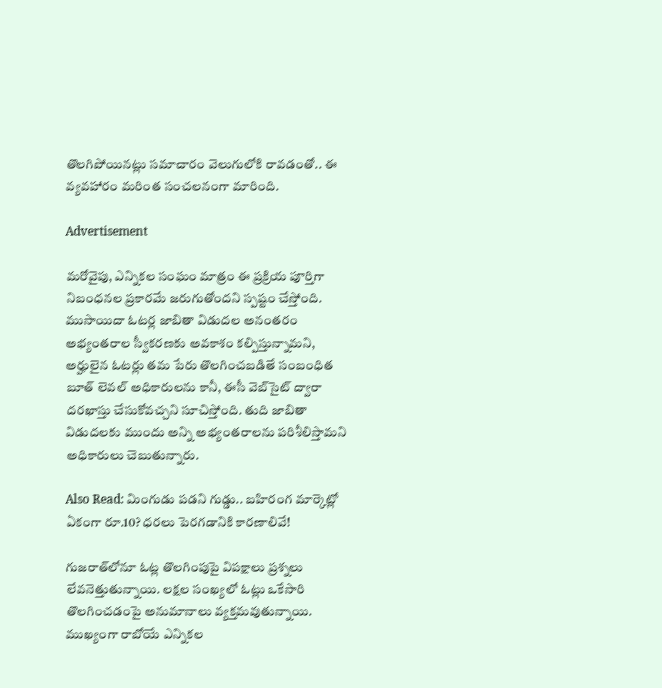తొలగిపోయినట్లు సమాచారం వెలుగులోకి రావడంతో.. ఈ వ్యవహారం మరింత సంచలనంగా మారింది.

Advertisement

మరోవైపు, ఎన్నికల సంఘం మాత్రం ఈ ప్రక్రియ పూర్తిగా నిబంధనల ప్రకారమే జరుగుతోందని స్పష్టం చేస్తోంది. ముసాయిదా ఓటర్ల జాబితా విడుదల అనంతరం అభ్యంతరాల స్వీకరణకు అవకాశం కల్పిస్తున్నామని, అర్హులైన ఓటర్లు తమ పేరు తొలగించబడితే సంబంధిత బూత్ లెవల్ అధికారులను కానీ, ఈసీ వెబ్‌సైట్ ద్వారా దరఖాస్తు చేసుకోవచ్చని సూచిస్తోంది. తుది జాబితా విడుదలకు ముందు అన్ని అభ్యంతరాలను పరిశీలిస్తామని అధికారులు చెబుతున్నారు.

Also Read: మింగుడు పడని గుడ్డు.. బహిరంగ మార్కెట్లో ఏకంగా రూ.10? ధరలు పెరగడానికి కారణాలివే!

గుజరాత్‌లోనూ ఓట్ల తొలగింపుపై విపక్షాలు ప్రశ్నలు లేవనెత్తుతున్నాయి. లక్షల సంఖ్యలో ఓట్లు ఒకేసారి తొలగించడంపై అనుమానాలు వ్యక్తమవుతున్నాయి. ముఖ్యంగా రాబోయే ఎన్నికల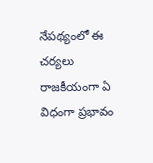నేపథ్యంలో ఈ చర్యలు రాజకీయంగా ఏ విధంగా ప్రభావం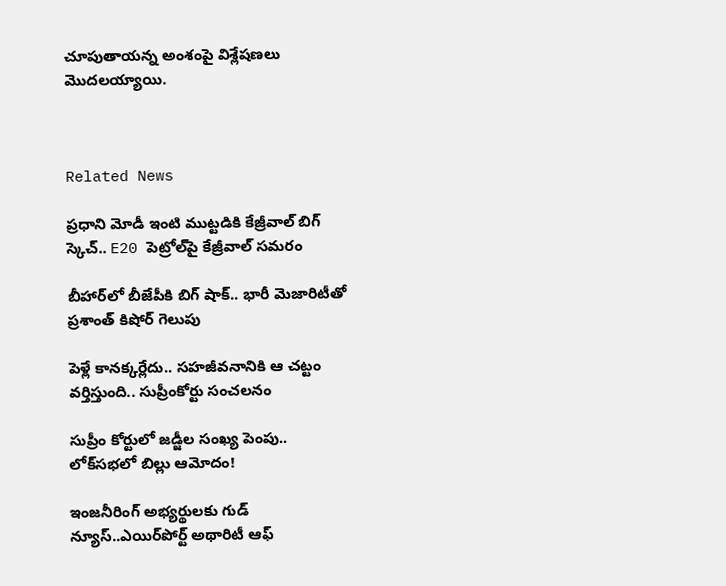చూపుతాయన్న అంశంపై విశ్లేషణలు మొదలయ్యాయి.



Related News

ప్రధాని మోడీ ఇంటి ముట్టడికి కేజ్రీవాల్ బిగ్ స్కెచ్.. E20 పెట్రోల్‌పై కేజ్రీవాల్ సమరం

బీహార్‌లో బీజేపీకి బిగ్ షాక్.. భారీ మెజారిటీతో ప్రశాంత్ కిషోర్ గెలుపు

పెళ్లే కానక్కర్లేదు.. సహజీవనానికి ఆ చట్టం వర్తిస్తుంది.. సుప్రీంకోర్టు సంచలనం

సుప్రీం కోర్టులో జడ్జీల సంఖ్య పెంపు.. లోక్‌సభలో బిల్లు ఆమోదం!

ఇంజనీరింగ్ అభ్యర్థులకు గుడ్ న్యూస్..ఎయిర్‌పోర్ట్ అథారిటీ ఆఫ్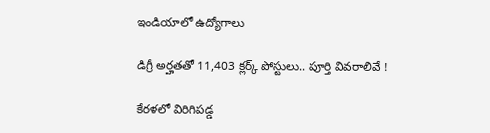ఇండియాలో ఉద్యోగాలు

డిగ్రీ అర్హతతో 11,403 క్లర్క్ పోస్టులు.. పూర్తి వివరాలివే !

కేరళలో విరిగిపడ్డ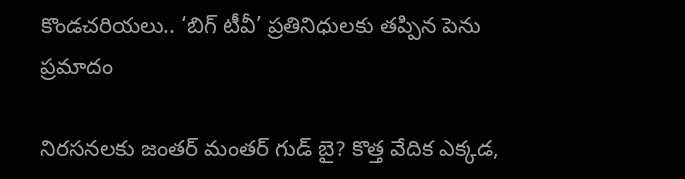కొండచరియలు.. ‘బిగ్ టీవీ’ ప్రతినిధులకు తప్పిన పెను ప్రమాదం

నిరసనలకు జంతర్ మంతర్ గుడ్ బై? కొత్త వేదిక ఎక్కడ,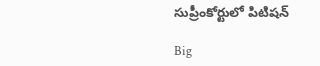సుప్రీంకోర్టులో పిటిషన్

Big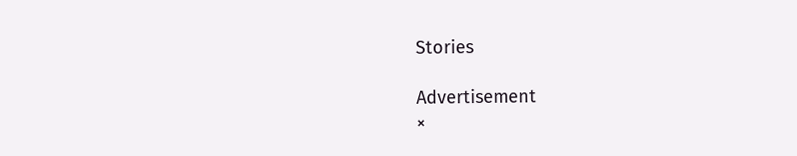Stories

Advertisement
×